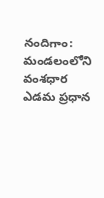నందిగాం: మండలంలోని వంశధార ఎడమ ప్రధాన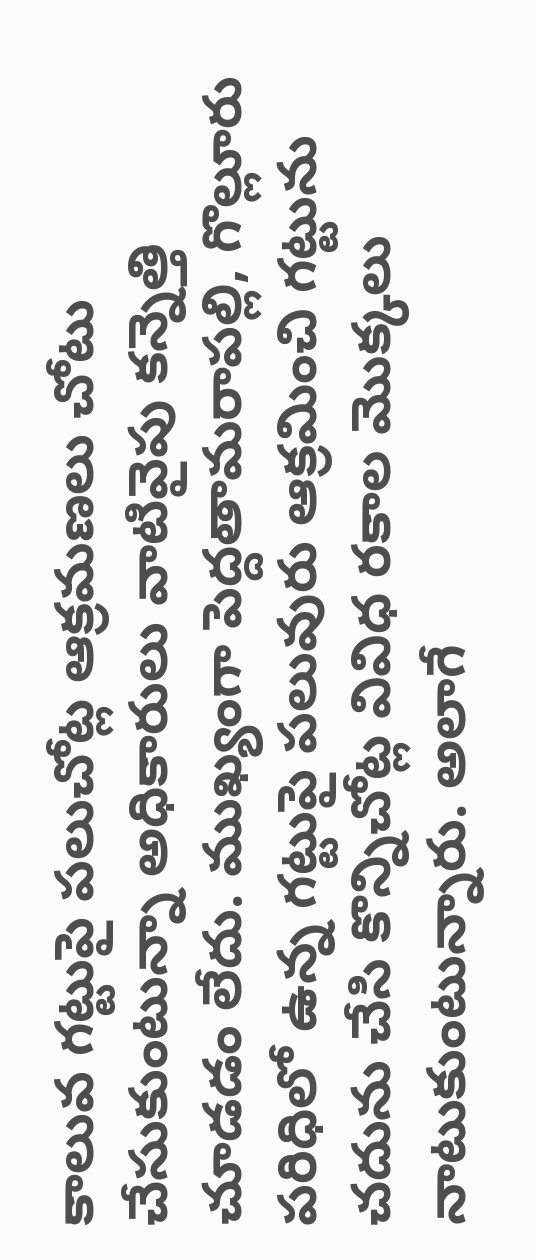కాలువ గట్టుపై పలుచోట్ల ఆక్రమణలు చోటు చేసుకుంటున్నా అధికారులు వాటివైపు కన్నెత్తి చూడడం లేదు. ముఖ్యంగా పెద్దతామరాపల్లి, గొల్లూరు పరిధిలో ఉన్న గట్టుపై పలువురు ఆక్రమించి గట్టును చదును చేసి కొన్నిచోట్ల వివిధ రకాల మొక్కలు నాటుకుంటున్నారు. అలాగే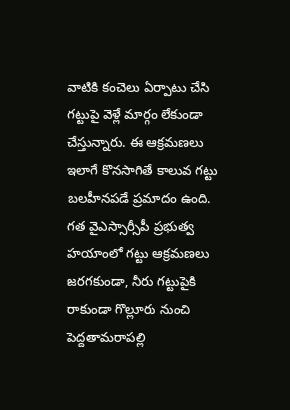వాటికి కంచెలు ఏర్పాటు చేసి గట్టుపై వెళ్లే మార్గం లేకుండా చేస్తున్నారు. ఈ ఆక్రమణలు ఇలాగే కొనసాగితే కాలువ గట్టు బలహీనపడే ప్రమాదం ఉంది. గత వైఎస్సార్సీపీ ప్రభుత్వ హయాంలో గట్టు ఆక్రమణలు జరగకుండా, నీరు గట్టుపైకి రాకుండా గొల్లూరు నుంచి పెద్దతామరాపల్లి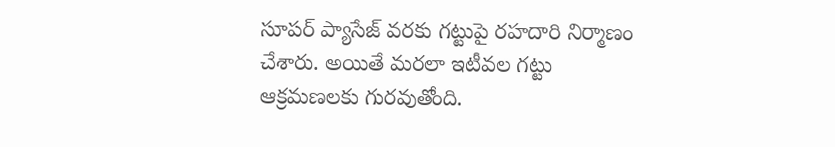సూపర్ ప్యాసేజ్ వరకు గట్టుపై రహదారి నిర్మాణం చేశారు. అయితే మరలా ఇటీవల గట్టు ఆక్రమణలకు గురవుతోంది.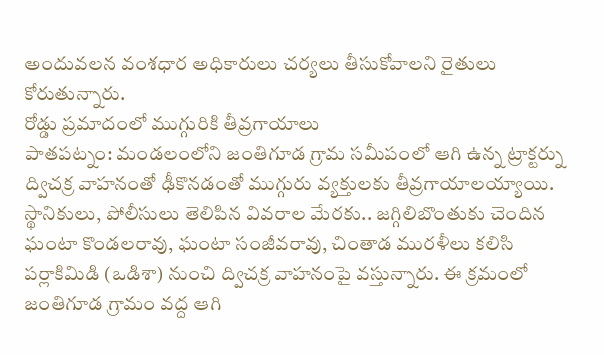అందువలన వంశధార అధికారులు చర్యలు తీసుకోవాలని రైతులు కోరుతున్నారు.
రోడ్డు ప్రమాదంలో ముగ్గురికి తీవ్రగాయాలు
పాతపట్నం: మండలంలోని జంతిగూడ గ్రామ సమీపంలో ఆగి ఉన్న ట్రాక్టర్ను ద్విచక్ర వాహనంతో ఢీకొనడంతో ముగ్గురు వ్యక్తులకు తీవ్రగాయాలయ్యాయి. స్థానికులు, పోలీసులు తెలిపిన వివరాల మేరకు.. జగ్గిలిబొంతుకు చెందిన ఘంటా కొండలరావు, ఘంటా సంజీవరావు, చింతాడ మురళీలు కలిసి పర్లాకిమిడి (ఒడిశా) నుంచి ద్విచక్ర వాహనంపై వస్తున్నారు. ఈ క్రమంలో జంతిగూడ గ్రామం వద్ద ఆగి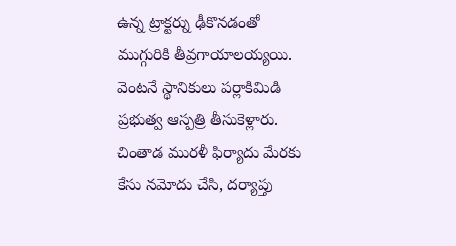ఉన్న ట్రాక్టర్ను ఢీకొనడంతో ముగ్గురికి తీవ్రగాయాలయ్యయి. వెంటనే స్థానికులు పర్లాకిమిడి ప్రభుత్వ ఆస్పత్రి తీసుకెళ్లారు. చింతాడ మురళీ ఫిర్యాదు మేరకు కేసు నమోదు చేసి, దర్యాప్తు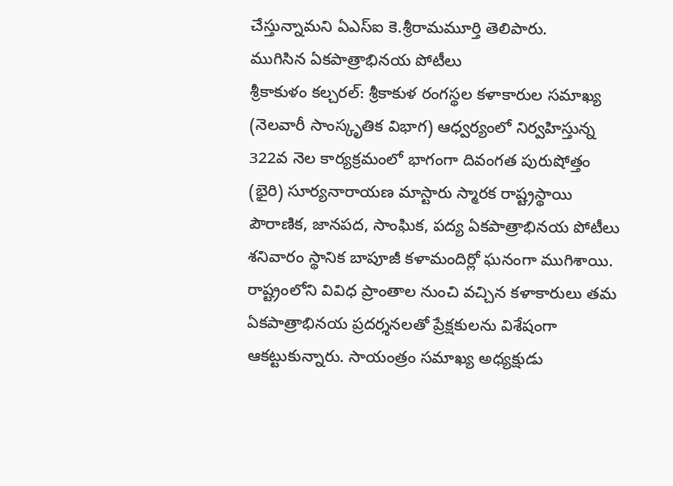చేస్తున్నామని ఏఎస్ఐ కె.శ్రీరామమూర్తి తెలిపారు.
ముగిసిన ఏకపాత్రాభినయ పోటీలు
శ్రీకాకుళం కల్చరల్: శ్రీకాకుళ రంగస్థల కళాకారుల సమాఖ్య (నెలవారీ సాంస్కృతిక విభాగ) ఆధ్వర్యంలో నిర్వహిస్తున్న 322వ నెల కార్యక్రమంలో భాగంగా దివంగత పురుషోత్తం (భైరి) సూర్యనారాయణ మాస్టారు స్మారక రాష్ట్రస్థాయి పౌరాణిక, జానపద, సాంఘిక, పద్య ఏకపాత్రాభినయ పోటీలు శనివారం స్థానిక బాపూజీ కళామందిర్లో ఘనంగా ముగిశాయి. రాష్ట్రంలోని వివిధ ప్రాంతాల నుంచి వచ్చిన కళాకారులు తమ ఏకపాత్రాభినయ ప్రదర్శనలతో ప్రేక్షకులను విశేషంగా ఆకట్టుకున్నారు. సాయంత్రం సమాఖ్య అధ్యక్షుడు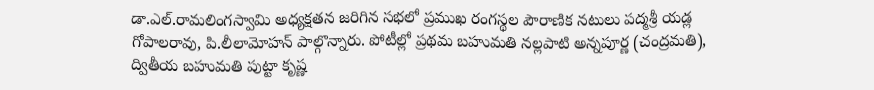డా.ఎల్.రామలింగస్వామి అధ్యక్షతన జరిగిన సభలో ప్రముఖ రంగస్థల పౌరాణిక నటులు పద్మశ్రీ యడ్ల గోపాలరావు, పి.లీలామోహన్ పాల్గొన్నారు. పోటీల్లో ప్రథమ బహుమతి నల్లపాటి అన్నపూర్ణ (చంద్రమతి), ద్వితీయ బహుమతి పుట్టా కృష్ణ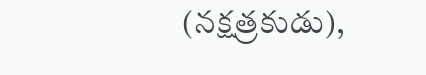(నక్షత్రకుడు),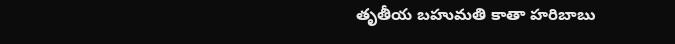తృతీయ బహుమతి కాతా హరిబాబు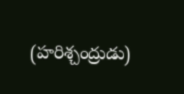(హరిశ్చంద్రుడు)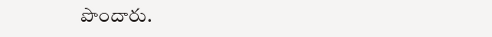పొందారు.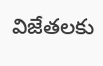విజేతలకు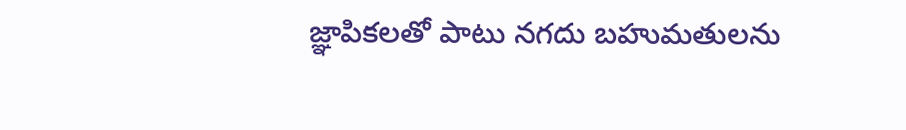జ్ఞాపికలతో పాటు నగదు బహుమతులను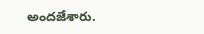అందజేశారు.